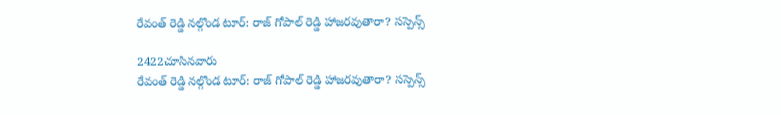రేవంత్ రెడ్డి నల్గొండ టూర్: రాజ్ గోపాల్ రెడ్డి హాజరవుతారా? సస్పెన్స్

2422చూసినవారు
రేవంత్ రెడ్డి నల్గొండ టూర్: రాజ్ గోపాల్ రెడ్డి హాజరవుతారా? సస్పెన్స్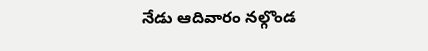నేడు ఆదివారం నల్గొండ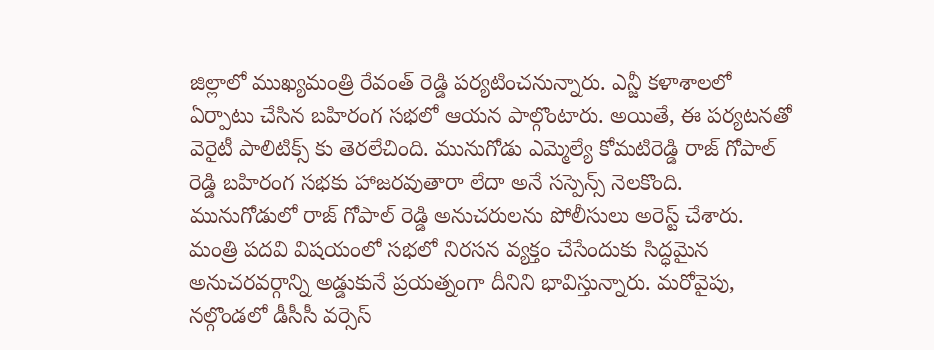జిల్లాలో ముఖ్యమంత్రి రేవంత్ రెడ్డి పర్యటించనున్నారు. ఎన్జీ కళాశాలలో ఏర్పాటు చేసిన బహిరంగ సభలో ఆయన పాల్గొంటారు. అయితే, ఈ పర్యటనతో వెరైటీ పాలిటిక్స్ కు తెరలేచింది. మునుగోడు ఎమ్మెల్యే కోమటిరెడ్డి రాజ్ గోపాల్ రెడ్డి బహిరంగ సభకు హాజరవుతారా లేదా అనే సస్పెన్స్ నెలకొంది. మునుగోడులో రాజ్ గోపాల్ రెడ్డి అనుచరులను పోలీసులు అరెస్ట్ చేశారు. మంత్రి పదవి విషయంలో సభలో నిరసన వ్యక్తం చేసేందుకు సిద్ధమైన అనుచరవర్గాన్ని అడ్డుకునే ప్రయత్నంగా దీనిని భావిస్తున్నారు. మరోవైపు, నల్గొండలో డీసీసీ వర్సెస్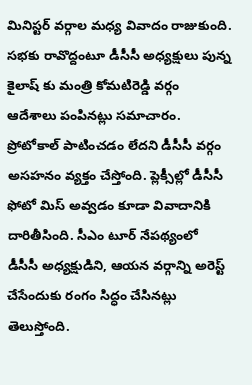మినిస్టర్ వర్గాల మధ్య వివాదం రాజుకుంది. సభకు రావొద్దంటూ డీసీసీ అధ్యక్షులు పున్న కైలాష్ కు మంత్రి కోమటిరెడ్డి వర్గం ఆదేశాలు పంపినట్లు సమాచారం. ప్రోటోకాల్ పాటించడం లేదని డీసీసీ వర్గం అసహనం వ్యక్తం చేస్తోంది. ప్లెక్సీల్లో డీసీసీ ఫోటో మిస్ అవ్వడం కూడా వివాదానికి దారితీసింది. సీఎం టూర్ నేపథ్యంలో డీసీసీ అధ్యక్షుడిని, ఆయన వర్గాన్ని అరెస్ట్ చేసేందుకు రంగం సిద్ధం చేసినట్లు తెలుస్తోంది.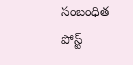సంబంధిత పోస్ట్